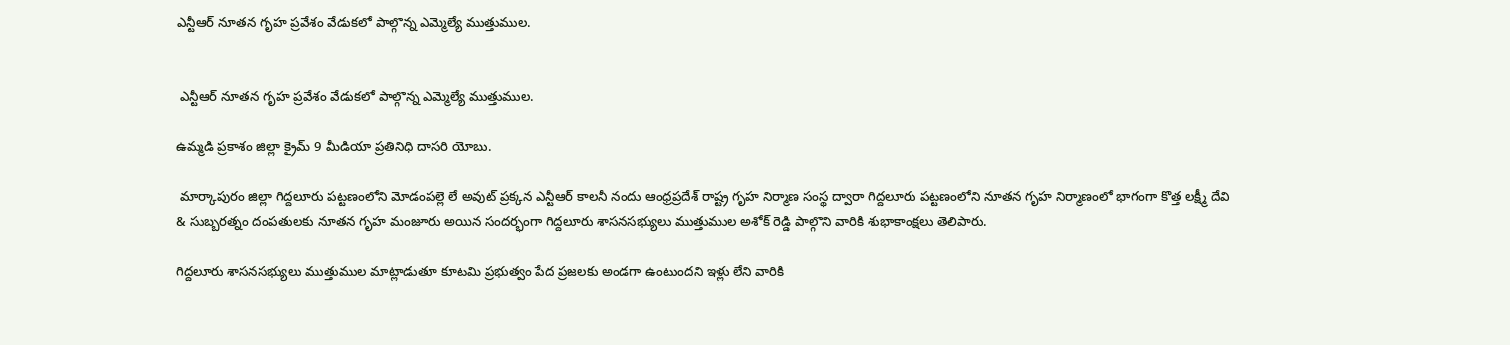ఎన్టీఆర్ నూతన గృహ ప్రవేశం వేడుకలో పాల్గొన్న ఎమ్మెల్యే ముత్తుముల.


 ఎన్టీఆర్ నూతన గృహ ప్రవేశం వేడుకలో పాల్గొన్న ఎమ్మెల్యే ముత్తుముల.

ఉమ్మడి ప్రకాశం జిల్లా క్రైమ్ 9 మీడియా ప్రతినిధి దాసరి యోబు.

 మార్కాపురం జిల్లా గిద్దలూరు పట్టణంలోని మోడంపల్లె లే అవుట్ ప్రక్కన ఎన్టీఆర్ కాలనీ నందు ఆంధ్రప్రదేశ్ రాష్ట్ర గృహ నిర్మాణ సంస్థ ద్వారా గిద్దలూరు పట్టణంలోని నూతన గృహ నిర్మాణంలో భాగంగా కొత్త లక్ష్మీ దేవి & సుబ్బరత్నం దంపతులకు నూతన గృహ మంజూరు అయిన సందర్భంగా గిద్దలూరు శాసనసభ్యులు ముత్తుముల అశోక్ రెడ్డి పాల్గొని వారికి శుభాకాంక్షలు తెలిపారు.

గిద్దలూరు శాసనసభ్యులు ముత్తుముల మాట్లాడుతూ కూటమి ప్రభుత్వం పేద ప్రజలకు అండగా ఉంటుందని ఇళ్లు లేని వారికి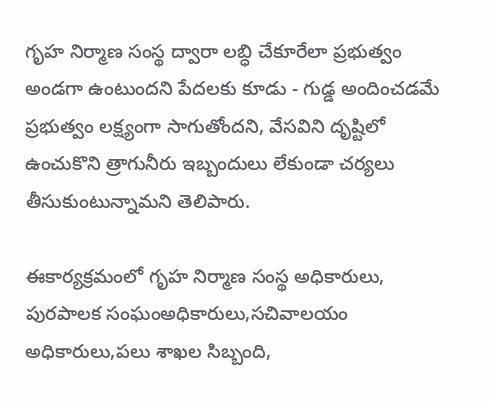గృహ నిర్మాణ సంస్థ ద్వారా లబ్ధి చేకూరేలా ప్రభుత్వం అండగా ఉంటుందని పేదలకు కూడు - గుడ్డ అందించడమే ప్రభుత్వం లక్ష్యంగా సాగుతోందని, వేసవిని దృష్టిలో ఉంచుకొని త్రాగునీరు ఇబ్బందులు లేకుండా చర్యలు తీసుకుంటున్నామని తెలిపారు.

ఈకార్యక్రమంలో గృహ నిర్మాణ సంస్థ అధికారులు, పురపాలక సంఘంఅధికారులు,సచివాలయం అధికారులు,పలు శాఖల సిబ్బంది,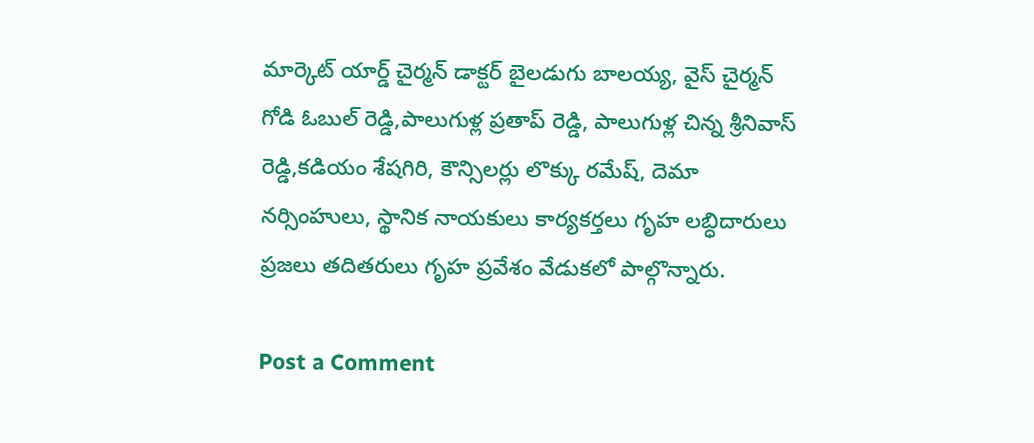మార్కెట్ యార్డ్ చైర్మన్ డాక్టర్ బైలడుగు బాలయ్య, వైస్ చైర్మన్ గోడి ఓబుల్ రెడ్డి,పాలుగుళ్ల ప్రతాప్ రెడ్డి, పాలుగుళ్ల చిన్న శ్రీనివాస్ రెడ్డి,కడియం శేషగిరి, కౌన్సిలర్లు లొక్కు రమేష్, దెమా నర్సింహులు, స్థానిక నాయకులు కార్యకర్తలు గృహ లబ్ధిదారులు ప్రజలు తదితరులు గృహ ప్రవేశం వేడుకలో పాల్గొన్నారు.

Post a Comment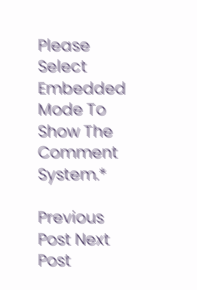Please Select Embedded Mode To Show The Comment System.*

Previous Post Next Post